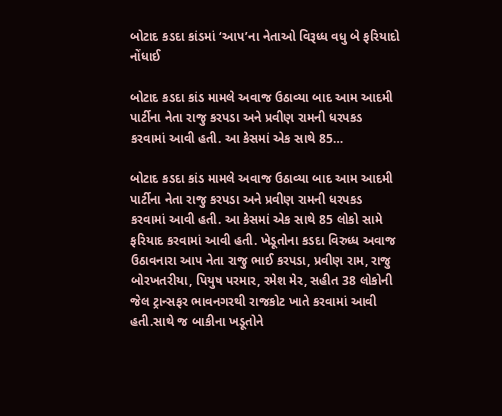બોટાદ કડદા કાંડમાં ‘આપ’ના નેતાઓ વિરૂધ્ધ વધુ બે ફરિયાદો નોંધાઈ

બોટાદ કડદા કાંડ મામલે અવાજ ઉઠાવ્યા બાદ આમ આદમી પાર્ટીના નેતા રાજુ કરપડા અને પ્રવીણ રામની ધરપકડ કરવામાં આવી હતી. આ કેસમાં એક સાથે 85…

બોટાદ કડદા કાંડ મામલે અવાજ ઉઠાવ્યા બાદ આમ આદમી પાર્ટીના નેતા રાજુ કરપડા અને પ્રવીણ રામની ધરપકડ કરવામાં આવી હતી. આ કેસમાં એક સાથે 85 લોકો સામે ફરિયાદ કરવામાં આવી હતી. ખેડૂતોના કડદા વિરુધ્ધ અવાજ ઉઠાવનારા આપ નેતા રાજુ ભાઈ કરપડા, પ્રવીણ રામ, રાજુ બોરખતરીયા, પિયુષ પરમાર, રમેશ મેર, સહીત 38 લોકોની જેલ ટ્રાન્સફર ભાવનગરથી રાજકોટ ખાતે કરવામાં આવી હતી.સાથે જ બાકીના ખડૂતોને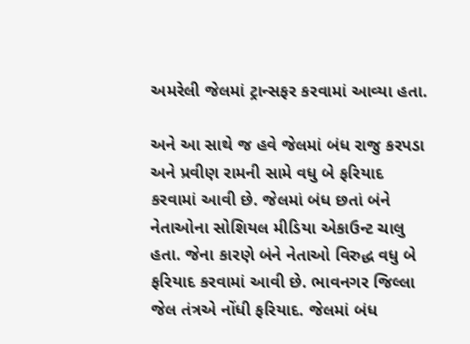અમરેલી જેલમાં ટ્રાન્સફર કરવામાં આવ્યા હતા.

અને આ સાથે જ હવે જેલમાં બંધ રાજુ કરપડા અને પ્રવીણ રામની સામે વધુ બે ફરિયાદ કરવામાં આવી છે. જેલમાં બંધ છતાં બંને નેતાઓના સોશિયલ મીડિયા એકાઉન્ટ ચાલુ હતા. જેના કારણે બંને નેતાઓ વિરુદ્ધ વધુ બે ફરિયાદ કરવામાં આવી છે. ભાવનગર જિલ્લા જેલ તંત્રએ નોંધી ફરિયાદ. જેલમાં બંધ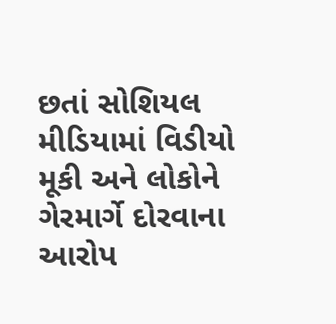છતાં સોશિયલ મીડિયામાં વિડીયો મૂકી અને લોકોને ગેરમાર્ગે દોરવાના આરોપ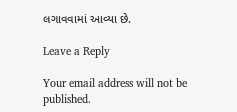લગાવવામાં આવ્યા છે.

Leave a Reply

Your email address will not be published.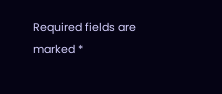Required fields are marked *